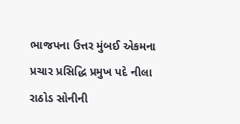ભાજપના ઉત્તર મુંબઈ એકમના પ્રચાર પ્રસિદ્ધિ પ્રમુખ પદે નીલા રાઠોડ સોનીની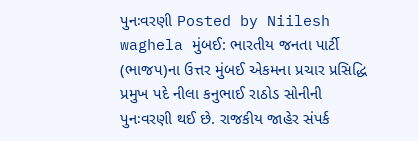પુનઃવરણી Posted by Niilesh waghela મુંબઈ: ભારતીય જનતા પાર્ટી (ભાજપ)ના ઉત્તર મુંબઈ એકમના પ્રચાર પ્રસિદ્ધિ પ્રમુખ પદે નીલા કનુભાઈ રાઠોડ સોનીની પુનઃવરણી થઈ છે. રાજકીય જાહેર સંપર્ક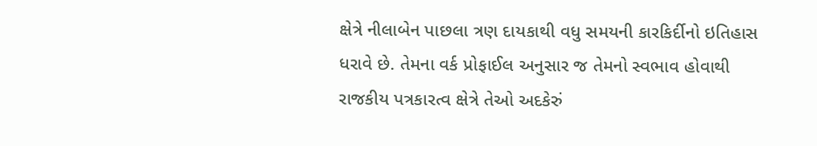ક્ષેત્રે નીલાબેન પાછલા ત્રણ દાયકાથી વધુ સમયની કારકિર્દીનો ઇતિહાસ ધરાવે છે. તેમના વર્ક પ્રોફાઈલ અનુસાર જ તેમનો સ્વભાવ હોવાથી રાજકીય પત્રકારત્વ ક્ષેત્રે તેઓ અદકેરું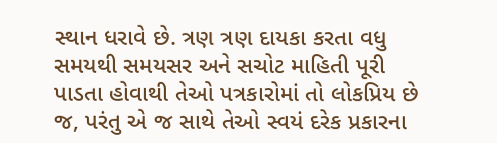સ્થાન ધરાવે છે. ત્રણ ત્રણ દાયકા કરતા વધુ સમયથી સમયસર અને સચોટ માહિતી પૂરી પાડતા હોવાથી તેઓ પત્રકારોમાં તો લોકપ્રિય છે જ, પરંતુ એ જ સાથે તેઓ સ્વયં દરેક પ્રકારના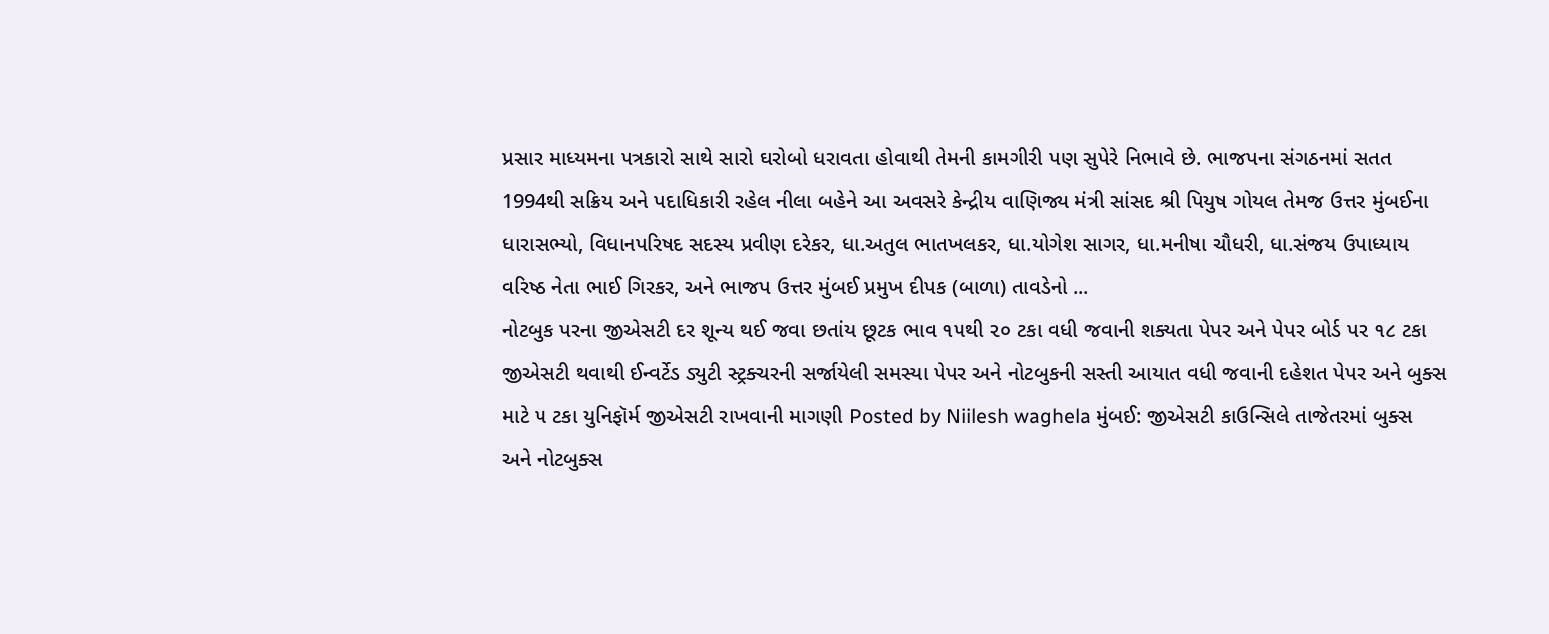પ્રસાર માધ્યમના પત્રકારો સાથે સારો ઘરોબો ધરાવતા હોવાથી તેમની કામગીરી પણ સુપેરે નિભાવે છે. ભાજપના સંગઠનમાં સતત 1994થી સક્રિય અને પદાધિકારી રહેલ નીલા બહેને આ અવસરે કેન્દ્રીય વાણિજ્ય મંત્રી સાંસદ શ્રી પિયુષ ગોયલ તેમજ ઉત્તર મુંબઈના ધારાસભ્યો, વિધાનપરિષદ સદસ્ય પ્રવીણ દરેકર, ધા.અતુલ ભાતખલકર, ધા.યોગેશ સાગર, ધા.મનીષા ચૌધરી, ધા.સંજય ઉપાધ્યાય વરિષ્ઠ નેતા ભાઈ ગિરકર, અને ભાજપ ઉત્તર મુંબઈ પ્રમુખ દીપક (બાળા) તાવડેનો ...
નોટબુક પરના જીએસટી દર શૂન્ય થઈ જવા છતાંય છૂટક ભાવ ૧૫થી ૨૦ ટકા વધી જવાની શક્યતા પેપર અને પેપર બોર્ડ પર ૧૮ ટકા જીએસટી થવાથી ઈન્વર્ટેડ ડ્યુટી સ્ટ્રક્ચરની સર્જાયેલી સમસ્યા પેપર અને નોટબુકની સસ્તી આયાત વધી જવાની દહેશત પેપર અને બુક્સ માટે ૫ ટકા યુનિફૉર્મ જીએસટી રાખવાની માગણી Posted by Niilesh waghela મુંબઈ: જીએસટી કાઉન્સિલે તાજેતરમાં બુક્સ અને નોટબુક્સ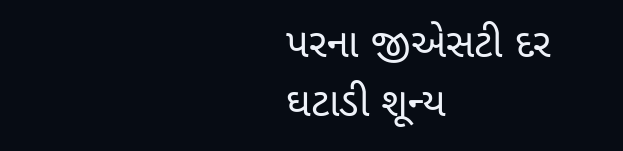પરના જીએસટી દર ઘટાડી શૂન્ય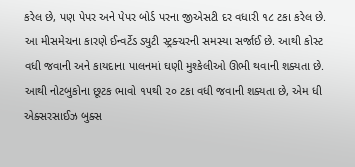કરેલ છે, પણ પેપર અને પેપર બોર્ડ પરના જીએસટી દર વધારી ૧૮ ટકા કરેલ છે. આ મીસમેચના કારણે ઈન્વર્ટેડ ડ્યુટી સ્ટ્રક્ચરની સમસ્યા સર્જાઈ છે. આથી કોસ્ટ વધી જવાની અને કાયદાના પાલનમાં ઘણી મુશ્કેલીઓ ઊભી થવાની શક્યતા છે. આથી નોટબુકોના છૂટક ભાવો ૧૫થી ૨૦ ટકા વધી જવાની શક્યતા છે, એમ ધી એક્સરસાઈઝ બુક્સ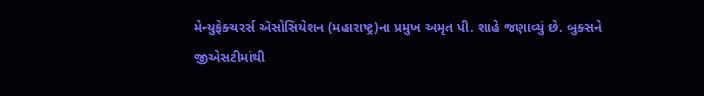મેન્યુફેક્ચરર્સ ઍસોસિયેશન (મહારાષ્ટ્ર)ના પ્રમુખ અમૃત પી. શાહે જણાવ્યું છે. બુક્સને જીએસટીમાંથી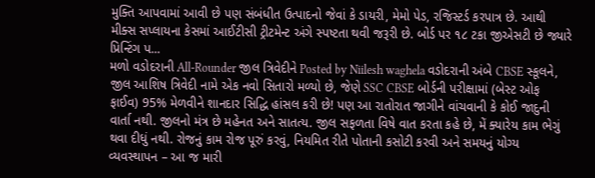મુક્તિ આપવામાં આવી છે પણ સંબંધીત ઉત્પાદનો જેવાં કે ડાયરી, મેમો પેડ, રજિસ્ટર્ડ કરપાત્ર છે. આથી મીક્સ સપ્લાયના કેસમાં આઈટીસી ટ્રીટમેન્ટ અંગે સ્પષ્ટતા થવી જરૂરી છે. બોર્ડ પર ૧૮ ટકા જીએસટી છે જ્યારે પ્રિન્ટિંગ પ...
મળો વડોદરાની All-Rounder જીલ ત્રિવેદીને Posted by Niilesh waghela વડોદરાની અંબે CBSE સ્કૂલને, જીલ આશિષ ત્રિવેદી નામે એક નવો સિતારો મળ્યો છે, જેણે SSC CBSE બોર્ડની પરીક્ષામાં (બેસ્ટ ઓફ ફાઈવ) 95% મેળવીને શાનદાર સિદ્ધિ હાંસલ કરી છે! પણ આ રાતોરાત જાગીને વાંચવાની કે કોઈ જાદુની વાર્તા નથી. જીલનો મંત્ર છે મહેનત અને સાતત્ય. જીલ સફળતા વિષે વાત કરતા કહે છે, મેં ક્યારેય કામ ભેગું થવા દીધું નથી. રોજનું કામ રોજ પૂરું કરવું, નિયમિત રીતે પોતાની કસોટી કરવી અને સમયનું યોગ્ય વ્યવસ્થાપન – આ જ મારી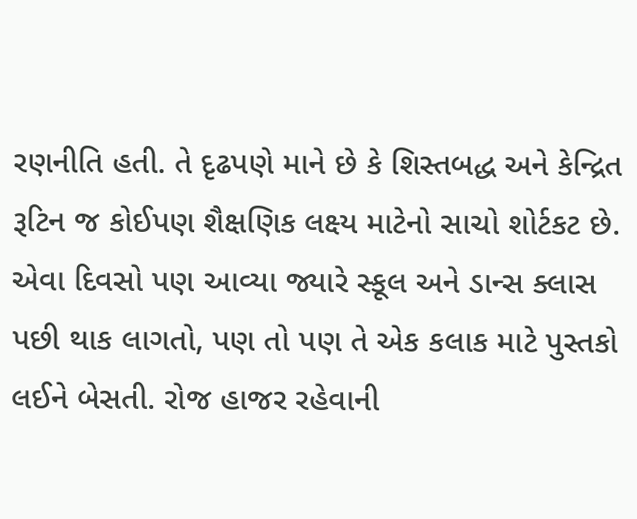રણનીતિ હતી. તે દૃઢપણે માને છે કે શિસ્તબદ્ધ અને કેન્દ્રિત રૂટિન જ કોઈપણ શૈક્ષણિક લક્ષ્ય માટેનો સાચો શોર્ટકટ છે. એવા દિવસો પણ આવ્યા જ્યારે સ્કૂલ અને ડાન્સ ક્લાસ પછી થાક લાગતો, પણ તો પણ તે એક કલાક માટે પુસ્તકો લઈને બેસતી. રોજ હાજર રહેવાની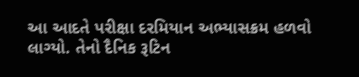આ આદતે પરીક્ષા દરમિયાન અભ્યાસક્રમ હળવો લાગ્યો. તેનો દૈનિક રૂટિન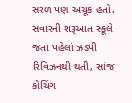સરળ પણ અચૂક હતો. સવારની શરૂઆત સ્કૂલે જતા પહેલાં ઝડપી રિવિઝનથી થતી, સાંજ કોચિંગ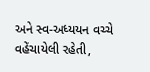અને સ્વ-અધ્યયન વચ્ચે વહેંચાયેલી રહેતી,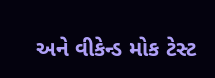અને વીકેન્ડ મોક ટેસ્ટ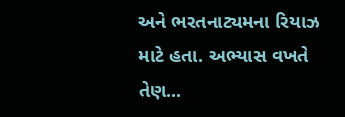અને ભરતનાટ્યમના રિયાઝ માટે હતા. અભ્યાસ વખતે તેણ...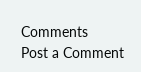Comments
Post a Comment